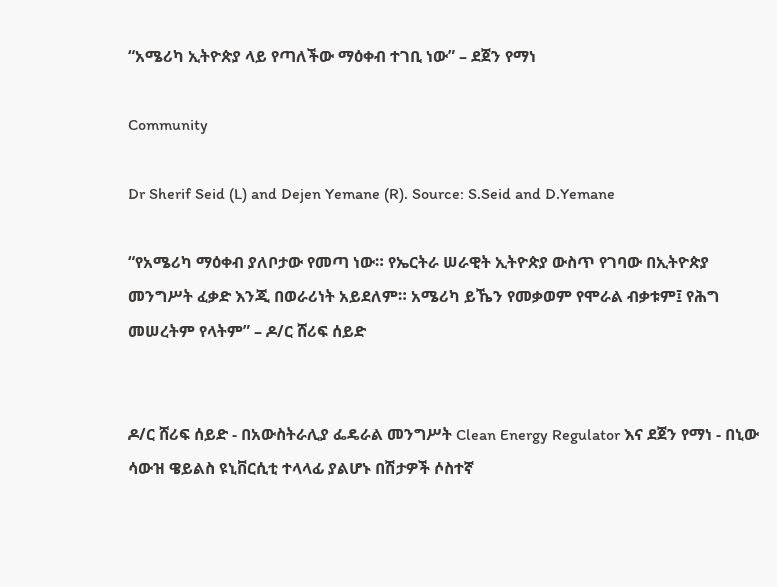“አሜሪካ ኢትዮጵያ ላይ የጣለችው ማዕቀብ ተገቢ ነው” – ደጀን የማነ

Community

Dr Sherif Seid (L) and Dejen Yemane (R). Source: S.Seid and D.Yemane

“የአሜሪካ ማዕቀብ ያለቦታው የመጣ ነው። የኤርትራ ሠራዊት ኢትዮጵያ ውስጥ የገባው በኢትዮጵያ መንግሥት ፈቃድ እንጂ በወራሪነት አይደለም። አሜሪካ ይኼን የመቃወም የሞራል ብቃቱም፤ የሕግ መሠረትም የላትም” – ዶ/ር ሸሪፍ ሰይድ


ዶ/ር ሸሪፍ ሰይድ - በአውስትራሊያ ፌዴራል መንግሥት Clean Energy Regulator እና ደጀን የማነ - በኒው ሳውዝ ዌይልስ ዩኒቨርሲቲ ተላላፊ ያልሆኑ በሽታዎች ሶስተኛ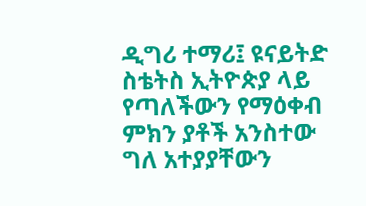ዲግሪ ተማሪ፤ ዩናይትድ ስቴትስ ኢትዮጵያ ላይ የጣለችውን የማዕቀብ ምክን ያቶች አንስተው ግለ አተያያቸውን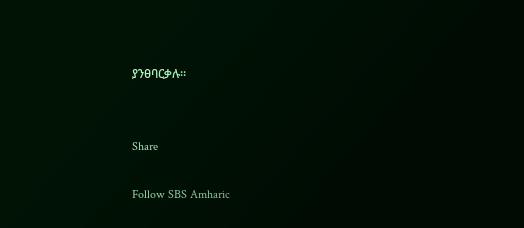ያንፀባርቃሉ።


Share

Follow SBS Amharic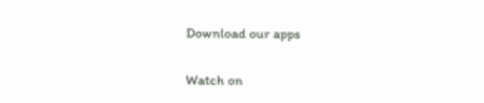Download our apps

Watch on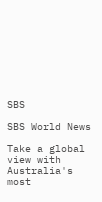SBS

SBS World News

Take a global view with Australia's most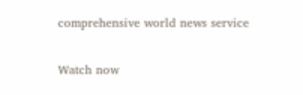comprehensive world news service

Watch now